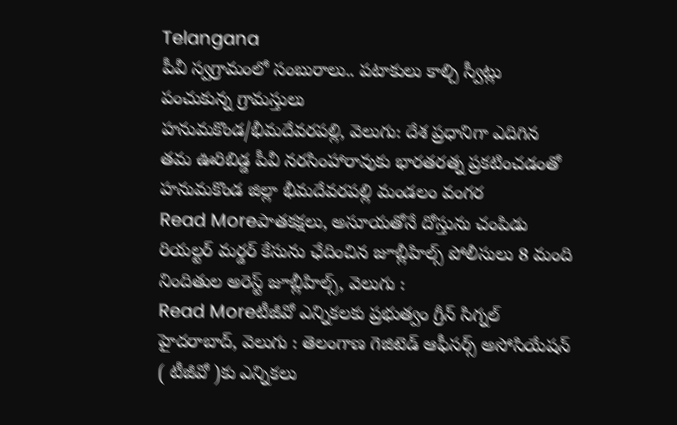Telangana
పీవీ స్వగ్రామంలో సంబురాలు.. పటాకులు కాల్చి స్వీట్లు పంచుకున్న గ్రామస్తులు
హనుమకొండ/భీమదేవరపల్లి, వెలుగు: దేశ ప్రధానిగా ఎదిగిన తమ ఊరిబిడ్డ పీవీ నరసింహారావుకు భారతరత్న ప్రకటించడంతో హనుమకొండ జిల్లా భీమదేవరపల్లి మండలం వంగర
Read Moreపాతకక్షలు, అసూయతోనే దోస్తును చంపిడు
రియల్టర్ మర్డర్ కేసును ఛేదించిన జూబ్లీహిల్స్ పోలీసులు 8 మంది నిందితుల అరెస్ట్ జూబ్లీహిల్స్, వెలుగు :
Read Moreటీజీవో ఎన్నికలకు ప్రభుత్వం గ్రీన్ సిగ్నల్
హైదరాబాద్, వెలుగు : తెలంగాణ గెజిటెడ్ ఆఫీసర్స్ అసోసియేషన్ ( టీజీవో )కు ఎన్నికలు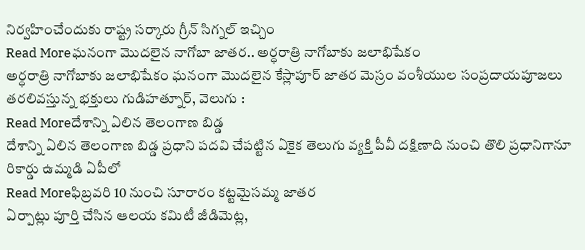నిర్వహించేందుకు రాష్ట్ర సర్కారు గ్రీన్ సిగ్నల్ ఇచ్చిం
Read Moreఘనంగా మొదలైన నాగోబా జాతర.. అర్ధరాత్రి నాగోబాకు జలాభిషేకం
అర్ధరాత్రి నాగోబాకు జలాభిషేకం ఘనంగా మొదలైన కేస్లాపూర్ జాతర మెస్రం వంశీయుల సంప్రదాయపూజలు తరలివస్తున్న భక్తులు గుడిహత్నూర్, వెలుగు :
Read Moreదేశాన్ని ఏలిన తెలంగాణ బిడ్డ
దేశాన్ని ఏలిన తెలంగాణ బిడ్డ ప్రధాని పదవి చేపట్టిన ఏకైక తెలుగు వ్యక్తి పీవీ దక్షిణాది నుంచి తొలి ప్రధానిగానూ రికార్డు ఉమ్మడి ఏపీలో
Read Moreఫిబ్రవరి 10 నుంచి సూరారం కట్టమైసమ్మ జాతర
ఏర్పాట్లు పూర్తి చేసిన ఆలయ కమిటీ జీడిమెట్ల,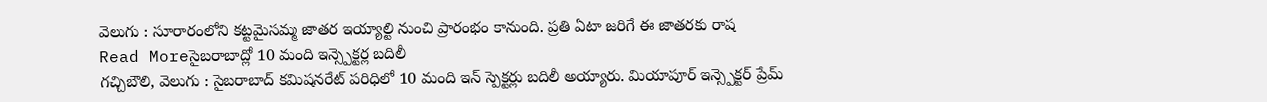వెలుగు : సూరారంలోని కట్టమైసమ్మ జాతర ఇయ్యాల్టి నుంచి ప్రారంభం కానుంది. ప్రతి ఏటా జరిగే ఈ జాతరకు రాష
Read Moreసైబరాబాద్లో 10 మంది ఇన్స్పెక్టర్ల బదిలీ
గచ్చిబౌలి, వెలుగు : సైబరాబాద్ కమిషనరేట్ పరిధిలో 10 మంది ఇన్ స్పెక్టర్లు బదిలీ అయ్యారు. మియాపూర్ ఇన్స్పెక్టర్ ప్రేమ్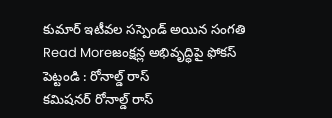కుమార్ ఇటీవల సస్పెండ్ అయిన సంగతి
Read Moreజంక్షన్ల అభివృద్ధిపై ఫోకస్ పెట్టండి : రోనాల్డ్ రాస్
కమిషనర్ రోనాల్డ్ రాస్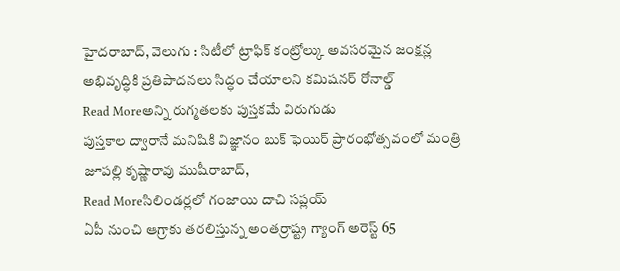హైదరాబాద్, వెలుగు : సిటీలో ట్రాఫిక్ కంట్రోల్కు అవసరమైన జంక్షన్ల అభివృద్ధికి ప్రతిపాదనలు సిద్ధం చేయాలని కమిషనర్ రోనాల్డ్
Read Moreఅన్ని రుగ్మతలకు పుస్తకమే విరుగుడు
పుస్తకాల ద్వారానే మనిషికి విజ్ఞానం బుక్ ఫెయిర్ ప్రారంభోత్సవంలో మంత్రి జూపల్లి కృష్ణారావు ముషీరాబాద్,
Read Moreసిలిండర్లలో గంజాయి దాచి సప్లయ్
ఏపీ నుంచి ఆగ్రాకు తరలిస్తున్న అంతర్రాష్ట్ర గ్యాంగ్ అరెస్ట్ 65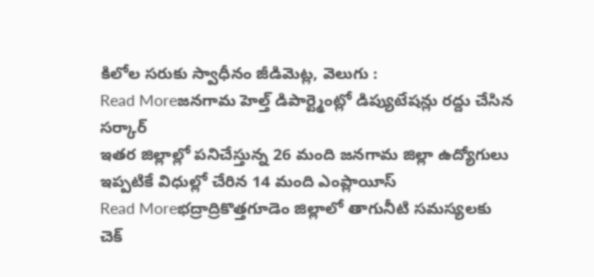కిలోల సరుకు స్వాధీనం జీడిమెట్ల, వెలుగు :
Read Moreజనగామ హెల్త్ డిపార్ట్మెంట్లో డిప్యుటేషన్లు రద్దు చేసిన సర్కార్
ఇతర జిల్లాల్లో పనిచేస్తున్న 26 మంది జనగామ జిల్లా ఉద్యోగులు ఇప్పటికే విధుల్లో చేరిన 14 మంది ఎంప్లాయీస్
Read Moreభద్రాద్రికొత్తగూడెం జిల్లాలో తాగునీటి సమస్యలకు చెక్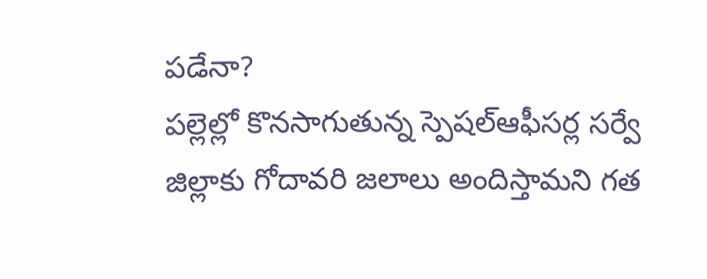పడేనా?
పల్లెల్లో కొనసాగుతున్న స్పెషల్ఆఫీసర్ల సర్వే జిల్లాకు గోదావరి జలాలు అందిస్తామని గత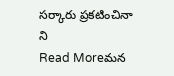సర్కారు ప్రకటించినా ని
Read Moreమన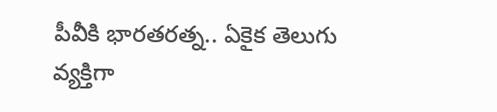పీవీకి భారతరత్న.. ఏకైక తెలుగు వ్యక్తిగా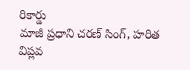రికార్డు
మాజీ ప్రధాని చరణ్ సింగ్, హరిత విప్లవ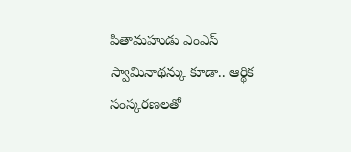పితామహుడు ఎంఎస్ స్వామినాథన్కు కూడా.. ఆర్థిక సంస్కరణలతో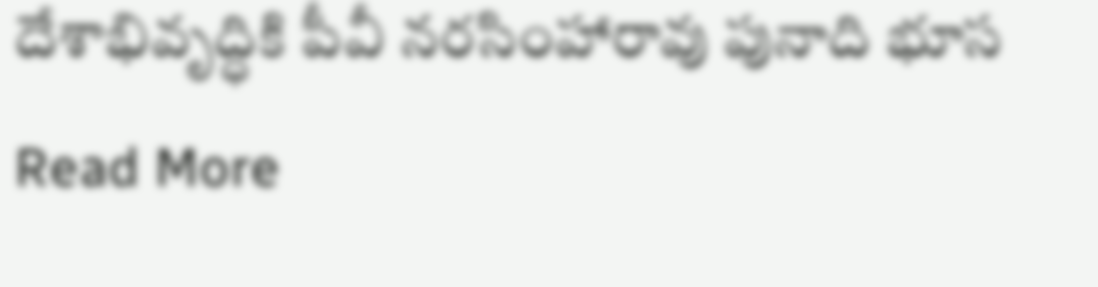దేశాభివృద్ధికి పీవీ నరసింహారావు పునాది భూస
Read More